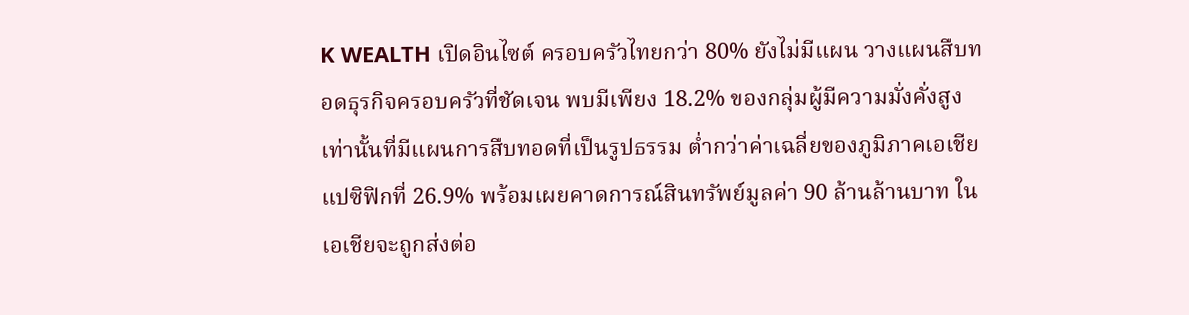K WEALTH เปิดอินไซต์ ครอบครัวไทยกว่า 80% ยังไม่มีแผน วางแผนสืบทอดธุรกิจครอบครัวที่ชัดเจน พบมีเพียง 18.2% ของกลุ่มผู้มีความมั่งคั่งสูงเท่านั้นที่มีแผนการสืบทอดที่เป็นรูปธรรม ต่ำกว่าค่าเฉลี่ยของภูมิภาคเอเชียแปซิฟิกที่ 26.9% พร้อมเผยคาดการณ์สินทรัพย์มูลค่า 90 ล้านล้านบาท ในเอเชียจะถูกส่งต่อ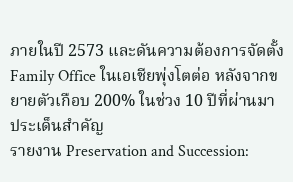ภายในปี 2573 และดันความต้องการจัดตั้ง Family Office ในเอเชียพุ่งโตต่อ หลังจากขยายตัวเกือบ 200% ในช่วง 10 ปีที่ผ่านมา
ประเด็นสำคัญ
รายงาน Preservation and Succession: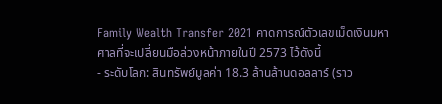Family Wealth Transfer 2021 คาดการณ์ตัวเลขเม็ดเงินมหาศาลที่จะเปลี่ยนมือล่วงหน้าภายในปี 2573 ไว้ดังนี้
- ระดับโลก: สินทรัพย์มูลค่า 18.3 ล้านล้านดอลลาร์ (ราว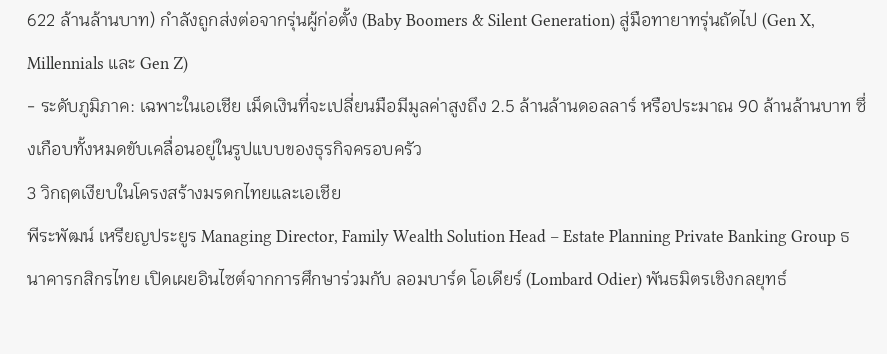622 ล้านล้านบาท) กำลังถูกส่งต่อจากรุ่นผู้ก่อตั้ง (Baby Boomers & Silent Generation) สู่มือทายาทรุ่นถัดไป (Gen X, Millennials และ Gen Z)
- ระดับภูมิภาค: เฉพาะในเอเชีย เม็ดเงินที่จะเปลี่ยนมือมีมูลค่าสูงถึง 2.5 ล้านล้านดอลลาร์ หรือประมาณ 90 ล้านล้านบาท ซึ่งเกือบทั้งหมดขับเคลื่อนอยู่ในรูปแบบของธุรกิจครอบครัว
3 วิกฤตเงียบในโครงสร้างมรดกไทยและเอเชีย
พีระพัฒน์ เหรียญประยูร Managing Director, Family Wealth Solution Head – Estate Planning Private Banking Group ธนาคารกสิกรไทย เปิดเผยอินไซต์จากการศึกษาร่วมกับ ลอมบาร์ด โอเดียร์ (Lombard Odier) พันธมิตรเชิงกลยุทธ์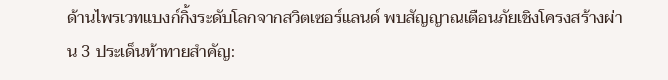ด้านไพรเวทแบงก์กิ้งระดับโลกจากสวิตเซอร์แลนด์ พบสัญญาณเตือนภัยเชิงโครงสร้างผ่าน 3 ประเด็นท้าทายสำคัญ: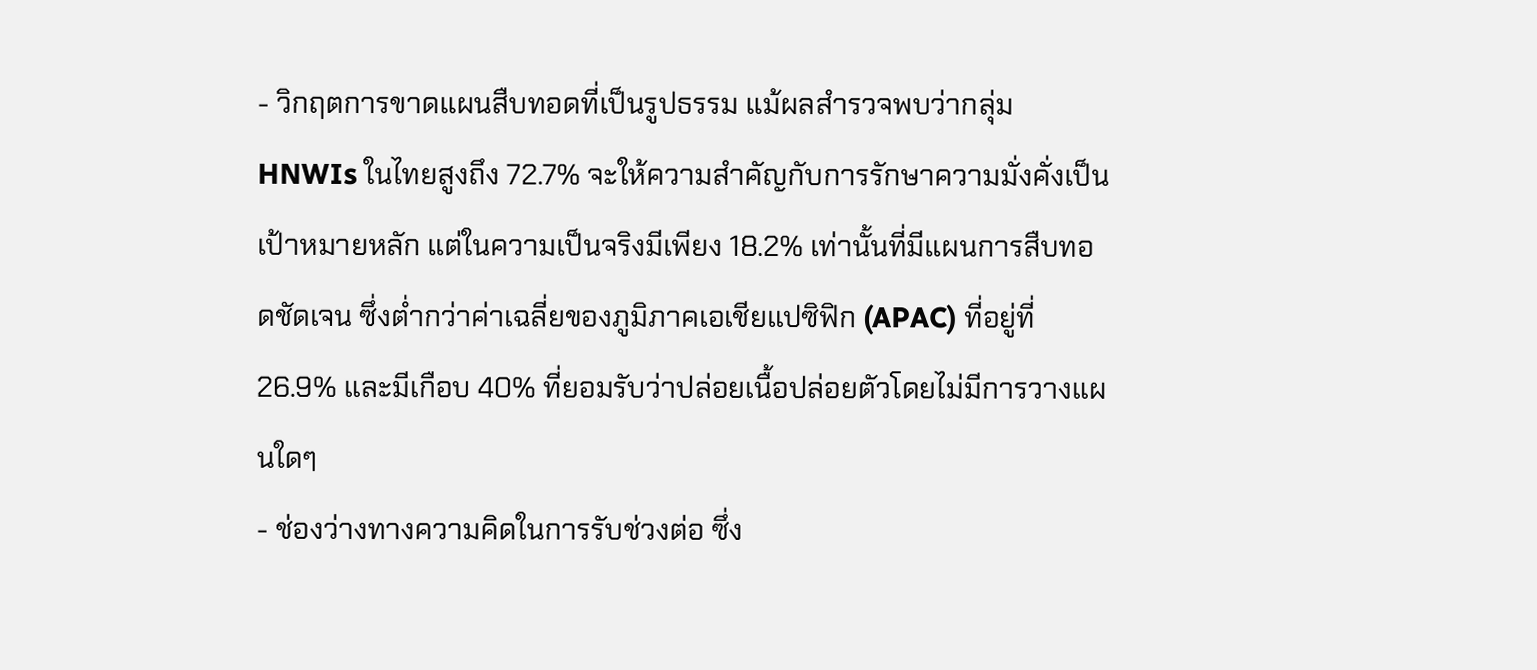- วิกฤตการขาดแผนสืบทอดที่เป็นรูปธรรม แม้ผลสำรวจพบว่ากลุ่ม HNWIs ในไทยสูงถึง 72.7% จะให้ความสำคัญกับการรักษาความมั่งคั่งเป็นเป้าหมายหลัก แต่ในความเป็นจริงมีเพียง 18.2% เท่านั้นที่มีแผนการสืบทอดชัดเจน ซึ่งต่ำกว่าค่าเฉลี่ยของภูมิภาคเอเชียแปซิฟิก (APAC) ที่อยู่ที่ 26.9% และมีเกือบ 40% ที่ยอมรับว่าปล่อยเนื้อปล่อยตัวโดยไม่มีการวางแผนใดๆ
- ช่องว่างทางความคิดในการรับช่วงต่อ ซึ่ง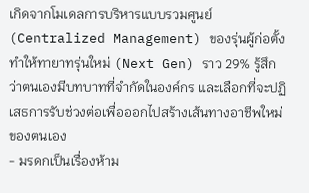เกิดจากโมเดลการบริหารแบบรวมศูนย์ (Centralized Management) ของรุ่นผู้ก่อตั้ง ทำให้ทายาทรุ่นใหม่ (Next Gen) ราว 29% รู้สึกว่าตนเองมีบทบาทที่จำกัดในองค์กร และเลือกที่จะปฏิเสธการรับช่วงต่อเพื่อออกไปสร้างเส้นทางอาชีพใหม่ของตนเอง
- มรดกเป็นเรื่องห้าม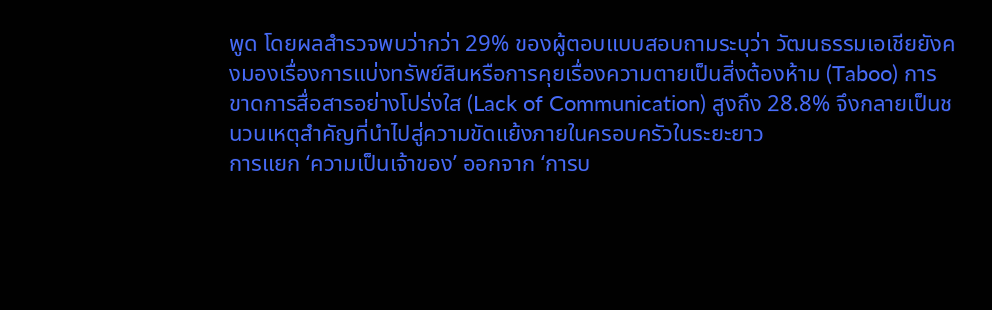พูด โดยผลสำรวจพบว่ากว่า 29% ของผู้ตอบแบบสอบถามระบุว่า วัฒนธรรมเอเชียยังคงมองเรื่องการแบ่งทรัพย์สินหรือการคุยเรื่องความตายเป็นสิ่งต้องห้าม (Taboo) การขาดการสื่อสารอย่างโปร่งใส (Lack of Communication) สูงถึง 28.8% จึงกลายเป็นชนวนเหตุสำคัญที่นำไปสู่ความขัดแย้งภายในครอบครัวในระยะยาว
การแยก ‘ความเป็นเจ้าของ’ ออกจาก ‘การบ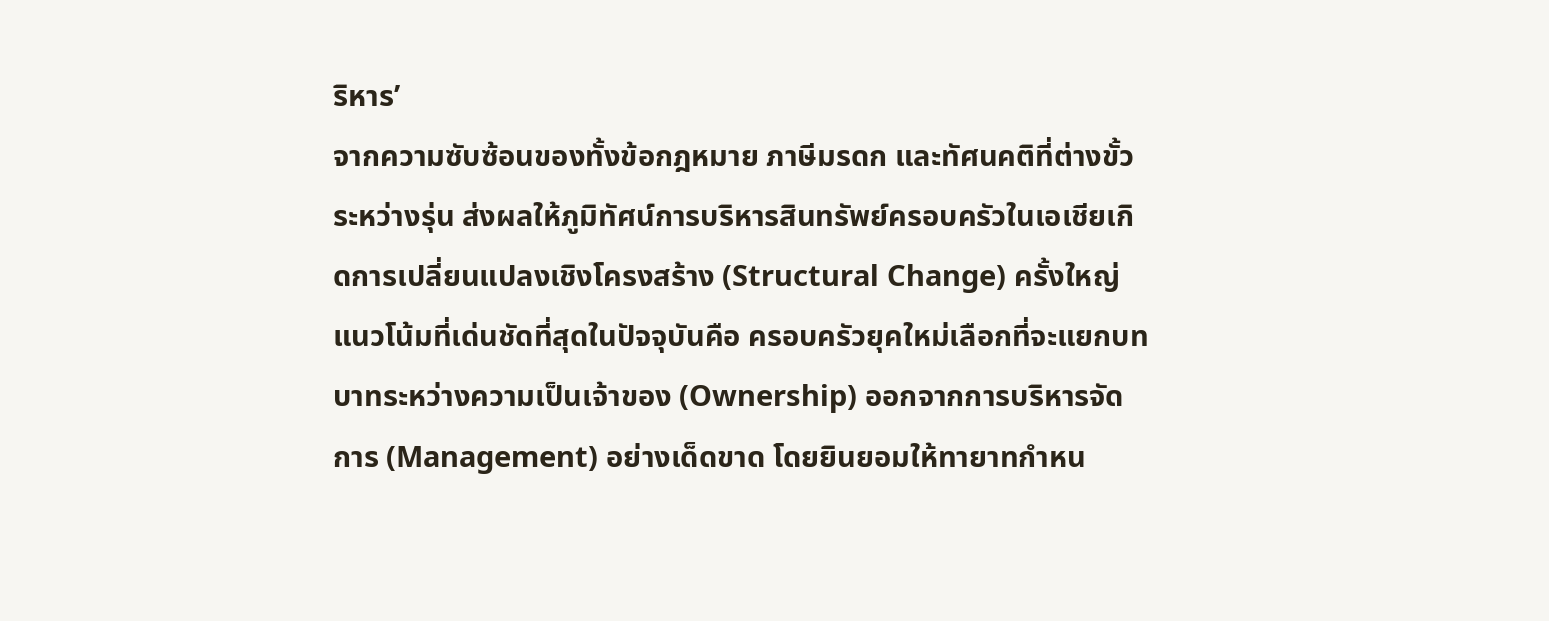ริหาร’
จากความซับซ้อนของทั้งข้อกฎหมาย ภาษีมรดก และทัศนคติที่ต่างขั้วระหว่างรุ่น ส่งผลให้ภูมิทัศน์การบริหารสินทรัพย์ครอบครัวในเอเชียเกิดการเปลี่ยนแปลงเชิงโครงสร้าง (Structural Change) ครั้งใหญ่
แนวโน้มที่เด่นชัดที่สุดในปัจจุบันคือ ครอบครัวยุคใหม่เลือกที่จะแยกบทบาทระหว่างความเป็นเจ้าของ (Ownership) ออกจากการบริหารจัดการ (Management) อย่างเด็ดขาด โดยยินยอมให้ทายาทกำหน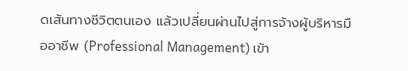ดเส้นทางชีวิตตนเอง แล้วเปลี่ยนผ่านไปสู่การจ้างผู้บริหารมืออาชีพ (Professional Management) เข้า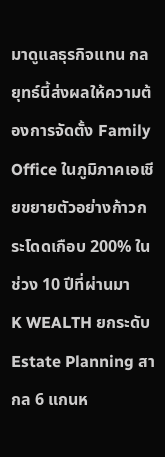มาดูแลธุรกิจแทน กลยุทธ์นี้ส่งผลให้ความต้องการจัดตั้ง Family Office ในภูมิภาคเอเชียขยายตัวอย่างก้าวกระโดดเกือบ 200% ในช่วง 10 ปีที่ผ่านมา
K WEALTH ยกระดับ Estate Planning สากล 6 แกนห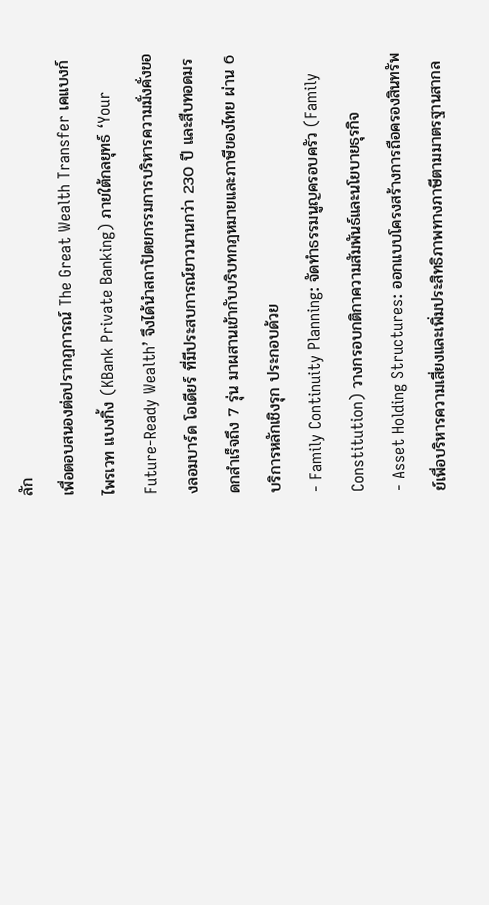ลัก
เพื่อตอบสนองต่อปรากฏการณ์ The Great Wealth Transfer เคแบงก์ ไพรเวท แบงกิ้ง (KBank Private Banking) ภายใต้กลยุทธ์ ‘Your Future-Ready Wealth’ จึงได้นำสถาปัตยกรรมการบริหารความมั่งคั่งของลอมบาร์ด โอเดียร์ ที่มีประสบการณ์ยาวนานกว่า 230 ปี และสืบทอดมรดกสำเร็จถึง 7 รุ่น มาผสานเข้ากับบริบทกฎหมายและภาษีของไทย ผ่าน 6 บริการหลักเชิงรุก ประกอบด้วย
- Family Continuity Planning: จัดทำธรรมนูญครอบครัว (Family Constitution) วางกรอบกติกาความสัมพันธ์และนโยบายธุรกิจ
- Asset Holding Structures: ออกแบบโครงสร้างการถือครองสินทรัพย์เพื่อบริหารความเสี่ยงและเพิ่มประสิทธิภาพทางภาษีตามมาตรฐานสากล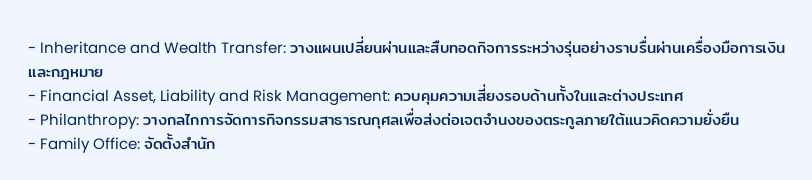- Inheritance and Wealth Transfer: วางแผนเปลี่ยนผ่านและสืบทอดกิจการระหว่างรุ่นอย่างราบรื่นผ่านเครื่องมือการเงินและกฎหมาย
- Financial Asset, Liability and Risk Management: ควบคุมความเสี่ยงรอบด้านทั้งในและต่างประเทศ
- Philanthropy: วางกลไกการจัดการกิจกรรมสาธารณกุศลเพื่อส่งต่อเจตจำนงของตระกูลภายใต้แนวคิดความยั่งยืน
- Family Office: จัดตั้งสำนัก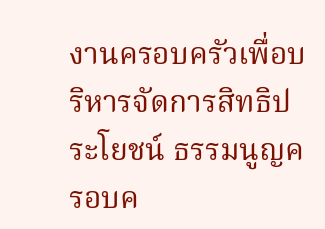งานครอบครัวเพื่อบริหารจัดการสิทธิประโยชน์ ธรรมนูญครอบค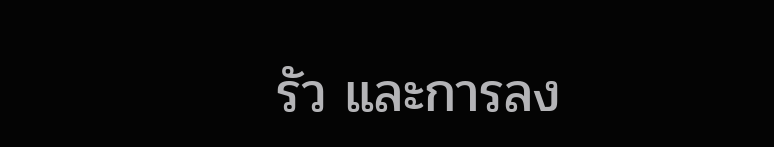รัว และการลง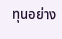ทุนอย่าง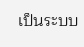เป็นระบบ